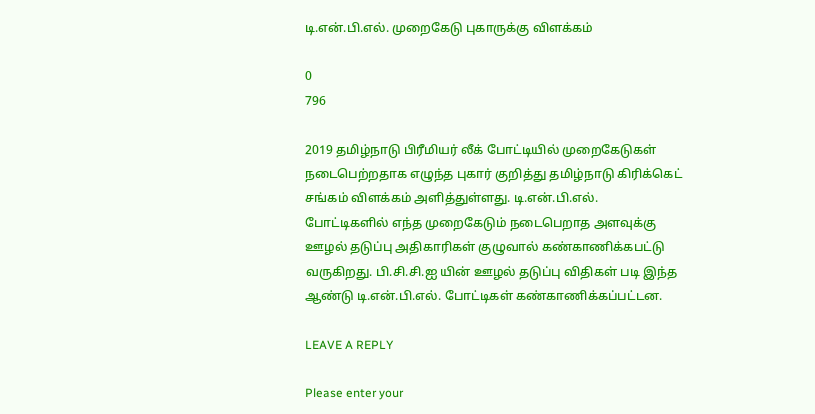டி.என்.பி.எல். முறைகேடு புகாருக்கு விளக்கம்

0
796

2019 தமிழ்நாடு பிரீமியர் லீக் போட்டியில் முறைகேடுகள் நடைபெற்றதாக எழுந்த புகார் குறித்து தமிழ்நாடு கிரிக்கெட் சங்கம் விளக்கம் அளித்துள்ளது. டி.என்.பி.எல். போட்டிகளில் எந்த முறைகேடும் நடைபெறாத அளவுக்கு ஊழல் தடுப்பு அதிகாரிகள் குழுவால் கண்காணிக்கபட்டு வருகிறது. பி.சி.சி.ஐ யின் ஊழல் தடுப்பு விதிகள் படி இந்த ஆண்டு டி.என்.பி.எல். போட்டிகள் கண்காணிக்கப்பட்டன.

LEAVE A REPLY

Please enter your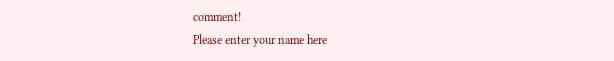comment!
Please enter your name here